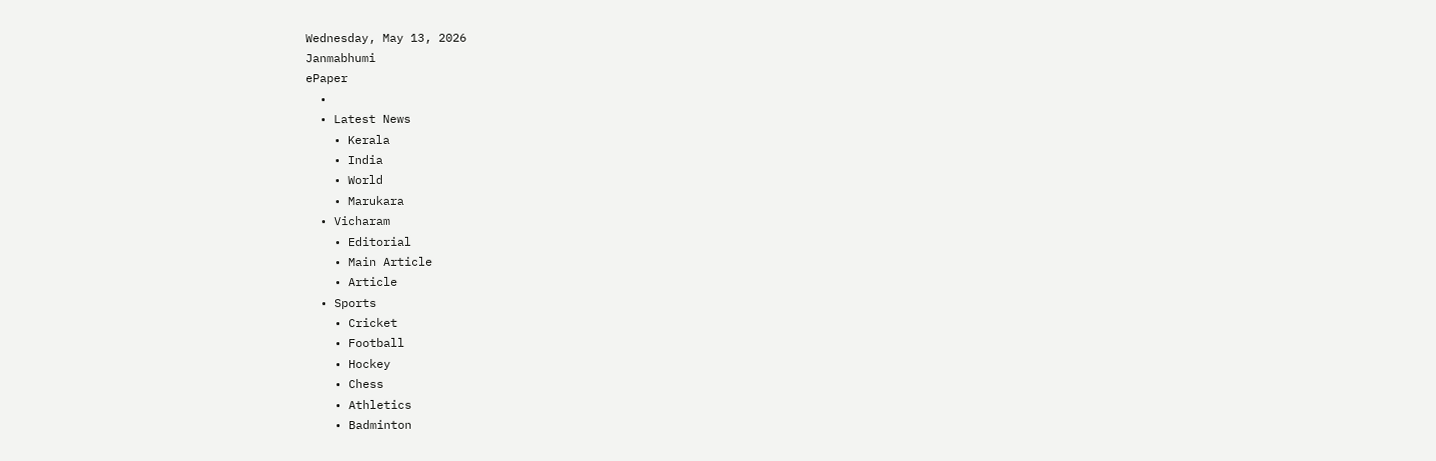Wednesday, May 13, 2026
Janmabhumi
ePaper
  •
  • Latest News
    • Kerala
    • India
    • World
    • Marukara
  • Vicharam
    • Editorial
    • Main Article
    • Article
  • Sports
    • Cricket
    • Football
    • Hockey
    • Chess
    • Athletics
    • Badminton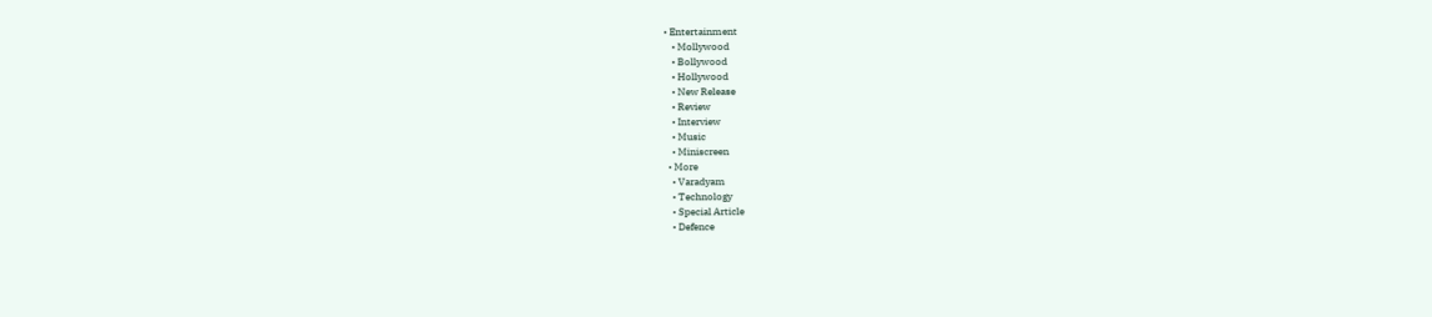• Entertainment
    • Mollywood
    • Bollywood
    • Hollywood
    • New Release
    • Review
    • Interview
    • Music
    • Miniscreen
  • More
    • Varadyam
    • Technology
    • Special Article
    • Defence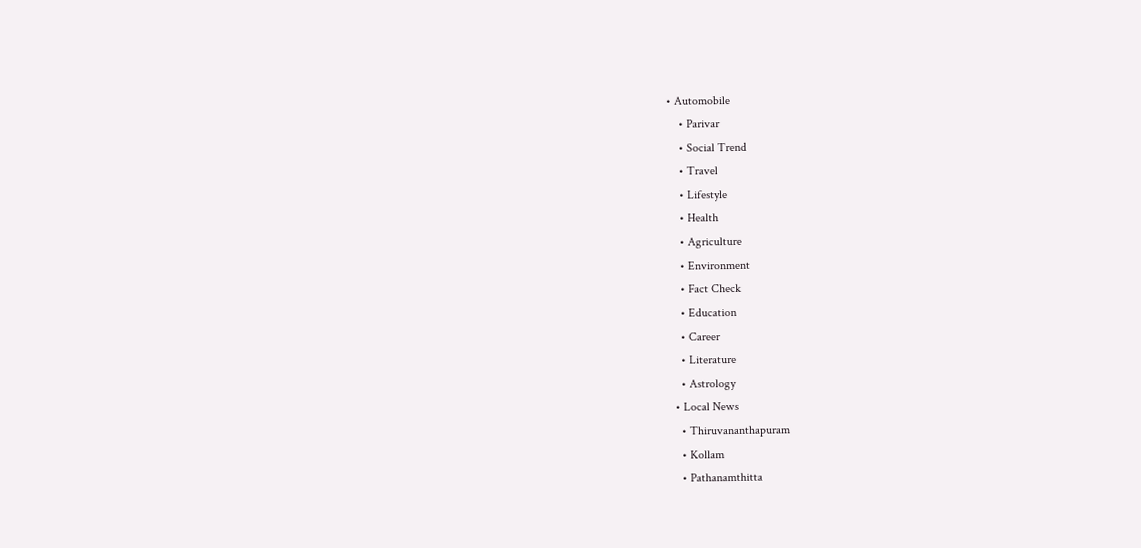• Automobile
    • Parivar
    • Social Trend
    • Travel
    • Lifestyle
    • Health
    • Agriculture
    • Environment
    • Fact Check
    • Education
    • Career
    • Literature
    • Astrology
  • Local News
    • Thiruvananthapuram
    • Kollam
    • Pathanamthitta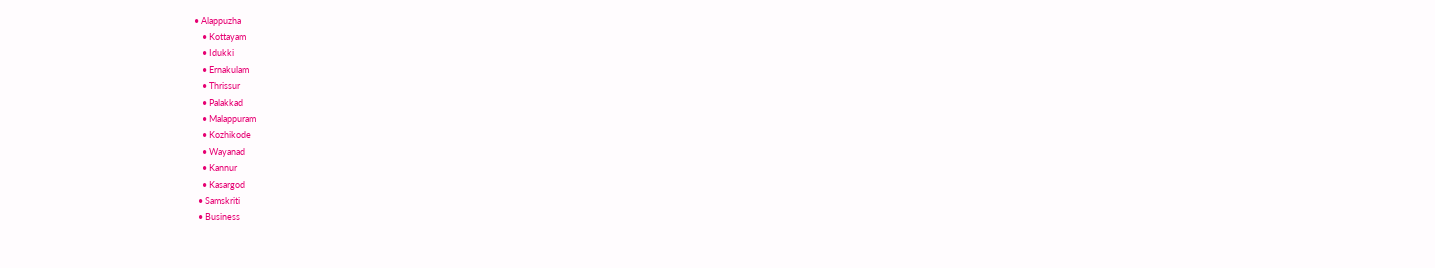• Alappuzha
    • Kottayam
    • Idukki
    • Ernakulam
    • Thrissur
    • Palakkad
    • Malappuram
    • Kozhikode
    • Wayanad
    • Kannur
    • Kasargod
  • Samskriti
  • Business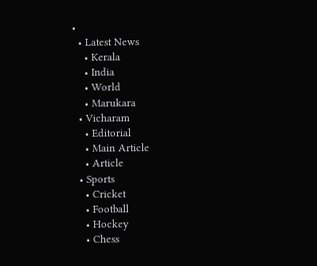•
  • Latest News
    • Kerala
    • India
    • World
    • Marukara
  • Vicharam
    • Editorial
    • Main Article
    • Article
  • Sports
    • Cricket
    • Football
    • Hockey
    • Chess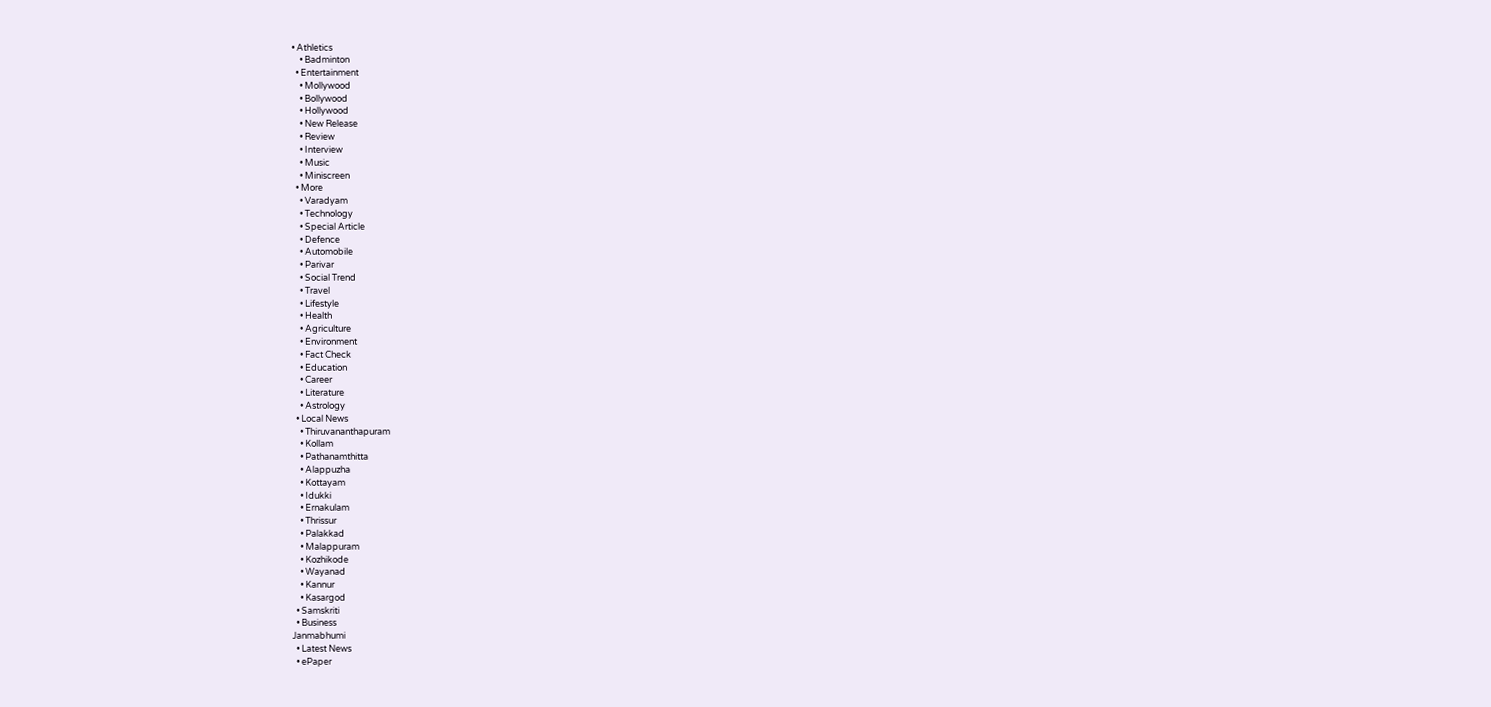• Athletics
    • Badminton
  • Entertainment
    • Mollywood
    • Bollywood
    • Hollywood
    • New Release
    • Review
    • Interview
    • Music
    • Miniscreen
  • More
    • Varadyam
    • Technology
    • Special Article
    • Defence
    • Automobile
    • Parivar
    • Social Trend
    • Travel
    • Lifestyle
    • Health
    • Agriculture
    • Environment
    • Fact Check
    • Education
    • Career
    • Literature
    • Astrology
  • Local News
    • Thiruvananthapuram
    • Kollam
    • Pathanamthitta
    • Alappuzha
    • Kottayam
    • Idukki
    • Ernakulam
    • Thrissur
    • Palakkad
    • Malappuram
    • Kozhikode
    • Wayanad
    • Kannur
    • Kasargod
  • Samskriti
  • Business
Janmabhumi
  • Latest News
  • ePaper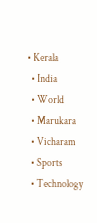• Kerala
  • India
  • World
  • Marukara
  • Vicharam
  • Sports
  • Technology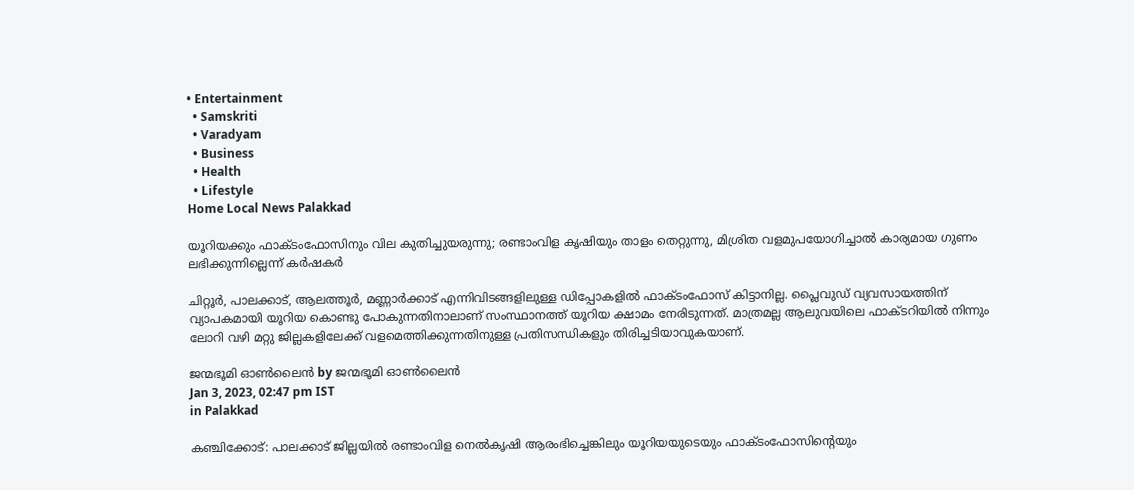• Entertainment
  • Samskriti
  • Varadyam
  • Business
  • Health
  • Lifestyle
Home Local News Palakkad

യൂറിയക്കും ഫാക്ടംഫോസിനും വില കുതിച്ചുയരുന്നു; രണ്ടാംവിള കൃഷിയും താളം തെറ്റുന്നു, മിശ്രിത വളമുപയോഗിച്ചാല്‍ കാര്യമായ ഗുണം ലഭിക്കുന്നില്ലെന്ന് കർഷകർ

ചിറ്റൂര്‍, പാലക്കാട്, ആലത്തൂര്‍, മണ്ണാര്‍ക്കാട് എന്നിവിടങ്ങളിലുള്ള ഡിപ്പോകളില്‍ ഫാക്ടംഫോസ് കിട്ടാനില്ല. പ്ലൈവുഡ് വ്യവസായത്തിന് വ്യാപകമായി യൂറിയ കൊണ്ടു പോകുന്നതിനാലാണ് സംസ്ഥാനത്ത് യൂറിയ ക്ഷാമം നേരിടുന്നത്. മാത്രമല്ല ആലുവയിലെ ഫാക്ടറിയില്‍ നിന്നും ലോറി വഴി മറ്റു ജില്ലകളിലേക്ക് വളമെത്തിക്കുന്നതിനുള്ള പ്രതിസന്ധികളും തിരിച്ചടിയാവുകയാണ്.

ജന്മഭൂമി ഓണ്‍ലൈന്‍ by ജന്മഭൂമി ഓണ്‍ലൈന്‍
Jan 3, 2023, 02:47 pm IST
in Palakkad

കഞ്ചിക്കോട്: പാലക്കാട് ജില്ലയില്‍ രണ്ടാംവിള നെല്‍കൃഷി ആരംഭിച്ചെങ്കിലും യൂറിയയുടെയും ഫാക്ടംഫോസിന്റെയും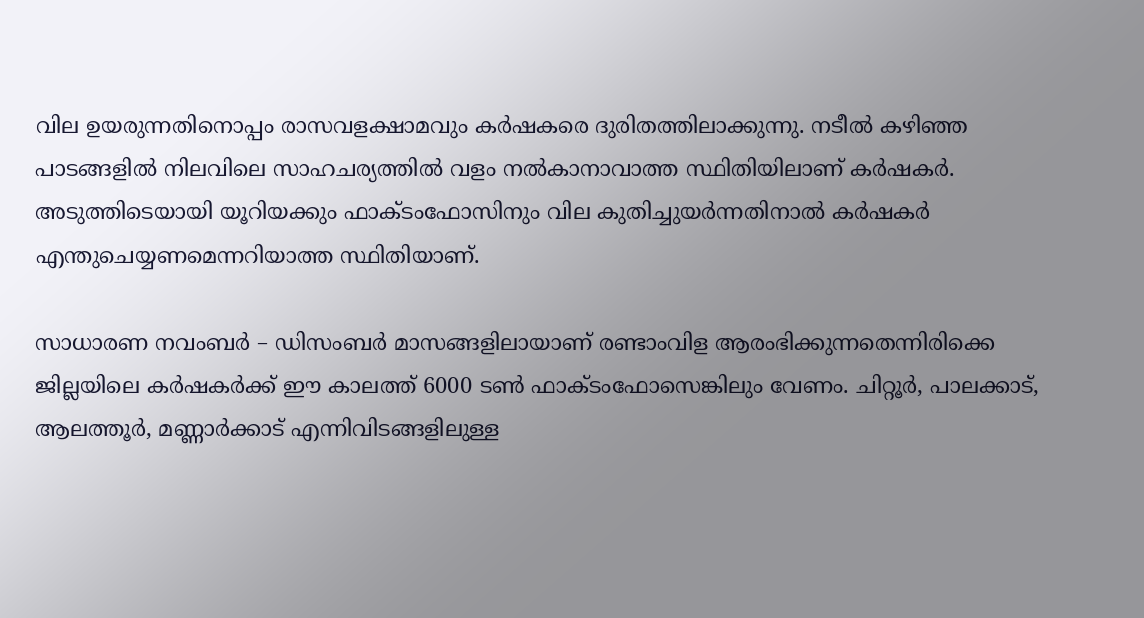വില ഉയരുന്നതിനൊപ്പം രാസവളക്ഷാമവും കര്‍ഷകരെ ദുരിതത്തിലാക്കുന്നു. നടീല്‍ കഴിഞ്ഞ പാടങ്ങളില്‍ നിലവിലെ സാഹചര്യത്തില്‍ വളം നല്‍കാനാവാത്ത സ്ഥിതിയിലാണ് കര്‍ഷകര്‍. അടുത്തിടെയായി യൂറിയക്കും ഫാക്ടംഫോസിനും വില കുതിച്ചുയര്‍ന്നതിനാല്‍ കര്‍ഷകര്‍ എന്തുചെയ്യണമെന്നറിയാത്ത സ്ഥിതിയാണ്.

സാധാരണ നവംബര്‍ – ഡിസംബര്‍ മാസങ്ങളിലായാണ് രണ്ടാംവിള ആരംഭിക്കുന്നതെന്നിരിക്കെ ജില്ലയിലെ കര്‍ഷകര്‍ക്ക് ഈ കാലത്ത് 6000 ടണ്‍ ഫാക്ടംഫോസെങ്കിലും വേണം. ചിറ്റൂര്‍, പാലക്കാട്, ആലത്തൂര്‍, മണ്ണാര്‍ക്കാട് എന്നിവിടങ്ങളിലുള്ള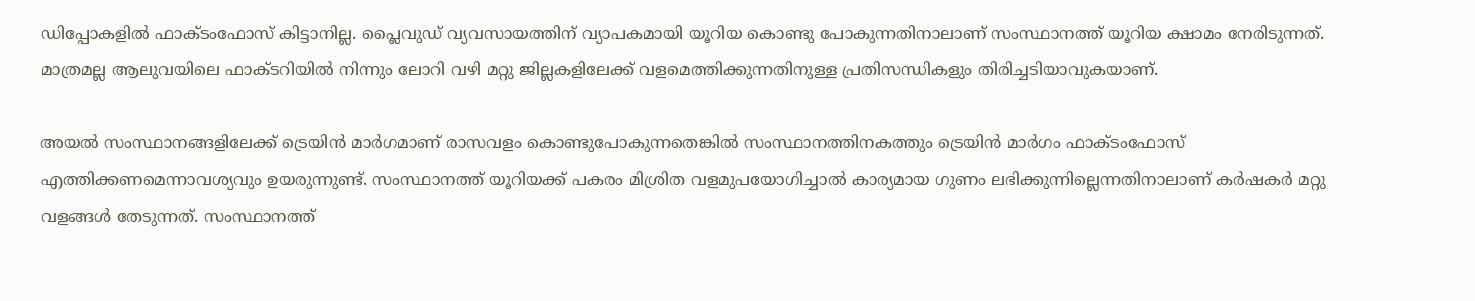ഡിപ്പോകളില്‍ ഫാക്ടംഫോസ് കിട്ടാനില്ല. പ്ലൈവുഡ് വ്യവസായത്തിന് വ്യാപകമായി യൂറിയ കൊണ്ടു പോകുന്നതിനാലാണ് സംസ്ഥാനത്ത് യൂറിയ ക്ഷാമം നേരിടുന്നത്. മാത്രമല്ല ആലുവയിലെ ഫാക്ടറിയില്‍ നിന്നും ലോറി വഴി മറ്റു ജില്ലകളിലേക്ക് വളമെത്തിക്കുന്നതിനുള്ള പ്രതിസന്ധികളും തിരിച്ചടിയാവുകയാണ്.

അയല്‍ സംസ്ഥാനങ്ങളിലേക്ക് ട്രെയിന്‍ മാര്‍ഗമാണ് രാസവളം കൊണ്ടുപോകുന്നതെങ്കില്‍ സംസ്ഥാനത്തിനകത്തും ട്രെയിന്‍ മാര്‍ഗം ഫാക്ടംഫോസ് എത്തിക്കണമെന്നാവശ്യവും ഉയരുന്നുണ്ട്. സംസ്ഥാനത്ത് യൂറിയക്ക് പകരം മിശ്രിത വളമുപയോഗിച്ചാല്‍ കാര്യമായ ഗുണം ലഭിക്കുന്നില്ലെന്നതിനാലാണ് കര്‍ഷകര്‍ മറ്റു വളങ്ങള്‍ തേടുന്നത്. സംസ്ഥാനത്ത്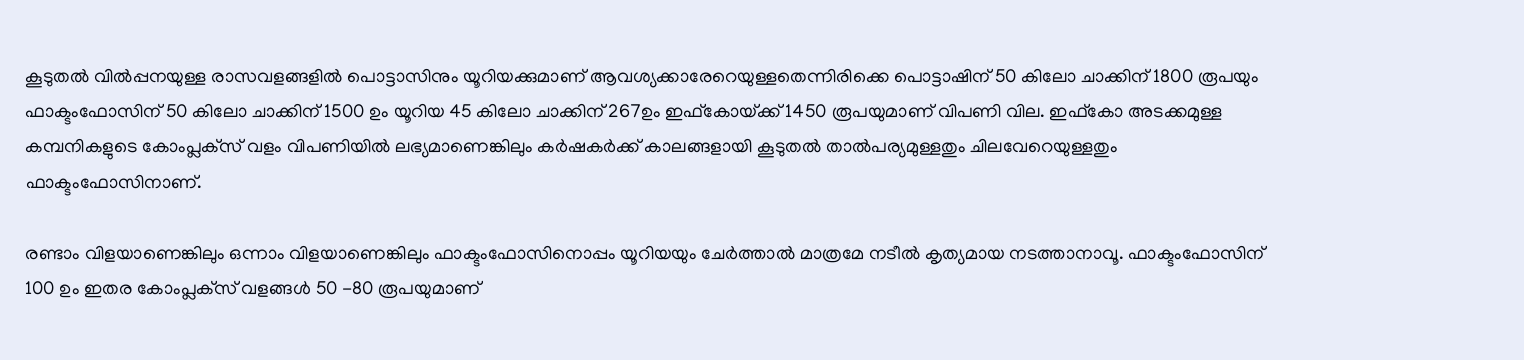കൂടുതല്‍ വില്‍പ്പനയുള്ള രാസവളങ്ങളില്‍ പൊട്ടാസിനും യൂറിയക്കുമാണ് ആവശ്യക്കാരേറെയുള്ളതെന്നിരിക്കെ പൊട്ടാഷിന് 50 കിലോ ചാക്കിന് 1800 രൂപയും ഫാക്ടംഫോസിന് 50 കിലോ ചാക്കിന് 1500 ഉം യൂറിയ 45 കിലോ ചാക്കിന് 267ഉം ഇഫ്‌കോയ്‌ക്ക് 1450 രൂപയുമാണ് വിപണി വില. ഇഫ്‌കോ അടക്കമുള്ള കമ്പനികളുടെ കോംപ്ലക്‌സ് വളം വിപണിയില്‍ ലഭ്യമാണെങ്കിലും കര്‍ഷകര്‍ക്ക് കാലങ്ങളായി കൂടുതല്‍ താല്‍പര്യമുള്ളതും ചിലവേറെയുള്ളതും ഫാക്ടംഫോസിനാണ്.

രണ്ടാം വിളയാണെങ്കിലും ഒന്നാം വിളയാണെങ്കിലും ഫാക്ടംഫോസിനൊപ്പം യൂറിയയും ചേര്‍ത്താല്‍ മാത്രമേ നടീല്‍ കൃത്യമായ നടത്താനാവൂ. ഫാക്ടംഫോസിന് 100 ഉം ഇതര കോംപ്ലക്‌സ് വളങ്ങള്‍ 50 -80 രൂപയുമാണ്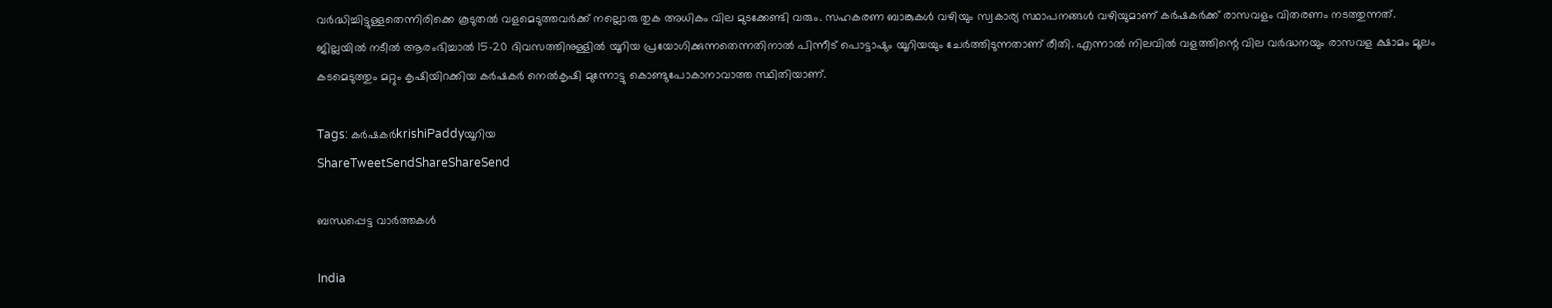വര്‍ദ്ധിച്ചിട്ടുള്ളതെന്നിരിക്കെ കൂടുതല്‍ വളമെടുത്തവര്‍ക്ക് നല്ലൊരു തുക അധികം വില മുടക്കേണ്ടി വരും. സഹകരണ ബാങ്കുകള്‍ വഴിയും സ്വകാര്യ സ്ഥാപനങ്ങള്‍ വഴിയുമാണ് കര്‍ഷകര്‍ക്ക് രാസവളം വിതരണം നടത്തുന്നത്. ജില്ലയില്‍ നടീല്‍ ആരംഭിച്ചാല്‍ 15-20 ദിവസത്തിനുള്ളില്‍ യൂറിയ പ്രയോഗിക്കുന്നതെന്നതിനാല്‍ പിന്നീട് പൊട്ടാഷും യൂറിയയും ചേര്‍ത്തിടുന്നതാണ് രീതി. എന്നാല്‍ നിലവില്‍ വളത്തിന്റെ വില വര്‍ദ്ധനയും രാസവള ക്ഷാമം മൂലം കടമെടുത്തും മറ്റും കൃഷിയിറക്കിയ കര്‍ഷകര്‍ നെല്‍കൃഷി മുന്നോട്ടു കൊണ്ടുപോകാനാവാത്ത സ്ഥിതിയാണ്.

Tags: കര്‍ഷകര്‍krishiPaddyയൂറിയ
ShareTweetSendShareShareSend

ബന്ധപ്പെട്ട വാര്‍ത്തകള്‍

India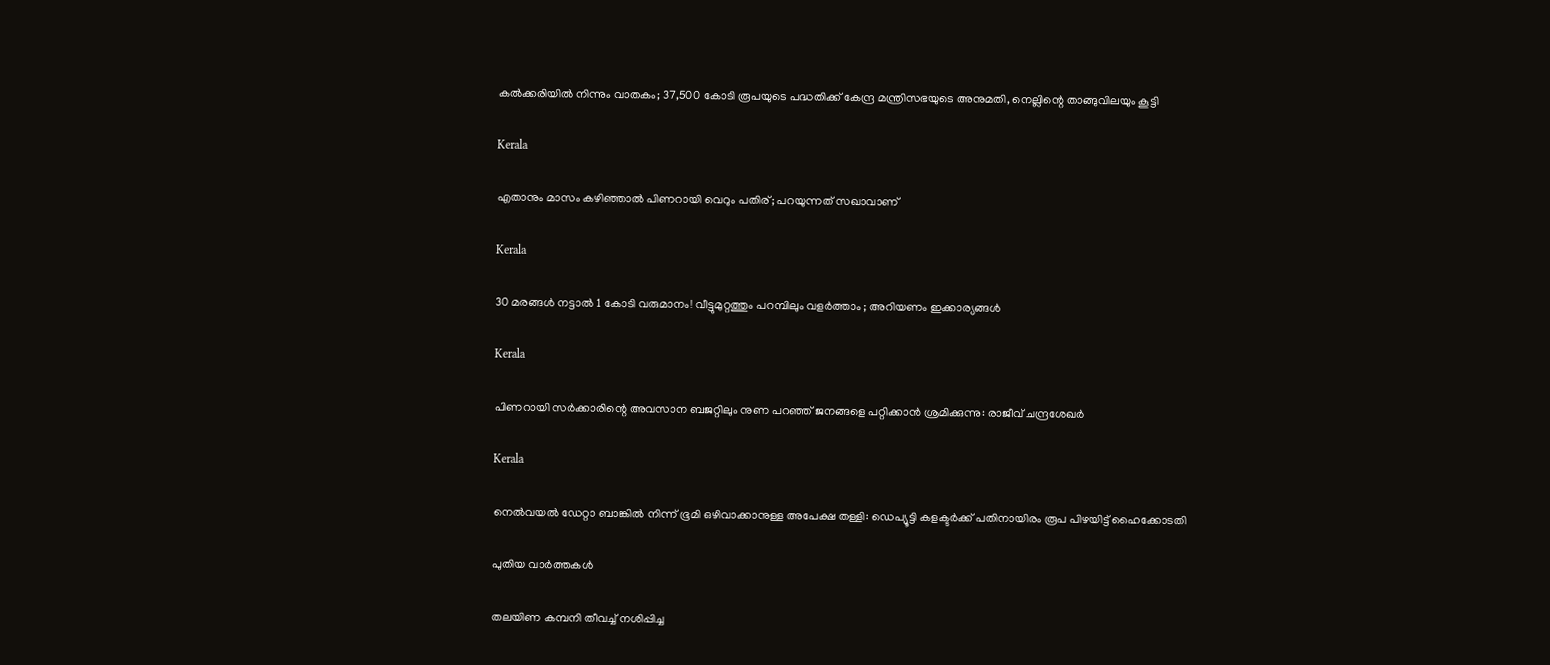കൽക്കരിയിൽ നിന്നും വാതകം; 37,500 കോടി രൂപയുടെ പദ്ധതിക്ക് കേന്ദ്ര മന്ത്രിസഭയുടെ അനുമതി, നെല്ലിന്റെ താങ്ങുവിലയും കൂട്ടി

Kerala

എതാനും മാസം കഴിഞ്ഞാൽ പിണറായി വെറും പതിര്; പറയുന്നത് സഖാവാണ്

Kerala

30 മരങ്ങൾ നട്ടാൽ 1 കോടി വരുമാനം! വീട്ടുമുറ്റത്തും പറമ്പിലും വളർത്താം ; അറിയണം ഇക്കാര്യങ്ങൾ

Kerala

പിണറായി സര്‍ക്കാരിന്റെ അവസാന ബജറ്റിലും നുണ പറഞ്ഞ് ജനങ്ങളെ പറ്റിക്കാന്‍ ശ്രമിക്കുന്നു: രാജീവ് ചന്ദ്രശേഖര്‍

Kerala

നെല്‍വയല്‍ ഡേറ്റാ ബാങ്കില്‍ നിന്ന് ഭൂമി ഒഴിവാക്കാനുള്ള അപേക്ഷ തള്ളി: ഡെപ്യൂട്ടി കളക്ടര്‍ക്ക് പതിനായിരം രൂപ പിഴയിട്ട് ഹൈക്കോടതി

പുതിയ വാര്‍ത്തകള്‍

തലയിണ കമ്പനി തീവച്ച് നശിപ്പിച്ച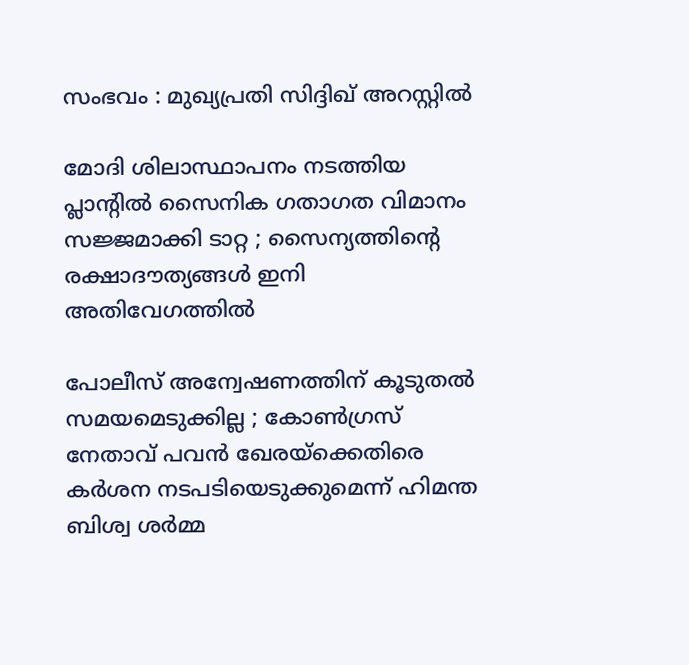സംഭവം : മുഖ്യപ്രതി സിദ്ദിഖ് അറസ്റ്റിൽ

മോദി ശിലാസ്ഥാപനം നടത്തിയ പ്ലാന്റിൽ സൈനിക ഗതാഗത വിമാനം സജ്ജമാക്കി ടാറ്റ ; സൈന്യത്തിന്റെ രക്ഷാദൗത്യങ്ങൾ ഇനി അതിവേഗത്തിൽ

പോലീസ് അന്വേഷണത്തിന് കൂടുതൽ സമയമെടുക്കില്ല ; കോൺഗ്രസ് നേതാവ് പവൻ ഖേരയ്‌ക്കെതിരെ കർശന നടപടിയെടുക്കുമെന്ന് ഹിമന്ത ബിശ്വ ശർമ്മ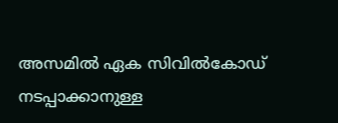അസമില്‍ ഏക സിവില്‍കോഡ് നടപ്പാക്കാനുള്ള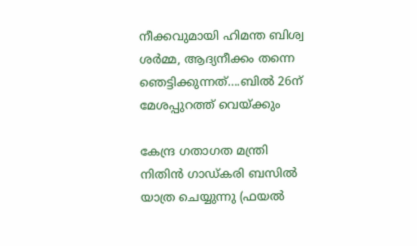നീക്കവുമായി ഹിമന്ത ബിശ്വ ശര്‍മ്മ, ആദ്യനീക്കം തന്നെ ഞെട്ടിക്കുന്നത്….ബില്‍ 26ന് മേശപ്പുറത്ത് വെയ്‌ക്കും

കേന്ദ്ര ഗതാഗത മന്ത്രി നിതിന്‍ ഗാഡ്കരി ബസില്‍ യാത്ര ചെയ്യുന്നു (ഫയല്‍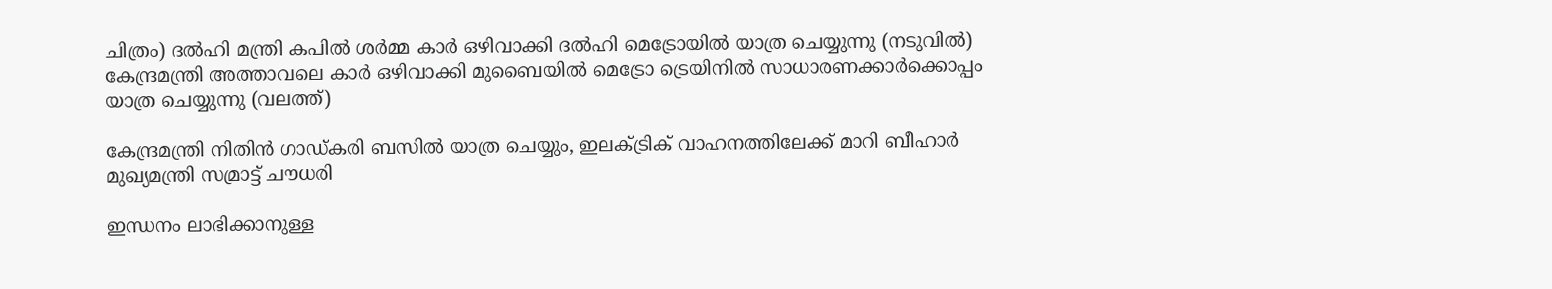ചിത്രം) ദല്‍ഹി മന്ത്രി കപില്‍ ശര്‍മ്മ കാര്‍ ഒഴിവാക്കി ദല്‍ഹി മെട്രോയില്‍ യാത്ര ചെയ്യുന്നു (നടുവില്‍) കേന്ദ്രമന്ത്രി അത്താവലെ കാര്‍ ഒഴിവാക്കി മുബൈയില്‍ മെട്രോ ട്രെയിനില്‍ സാധാരണക്കാര്‍ക്കൊപ്പം യാത്ര ചെയ്യുന്നു (വലത്ത്)

കേന്ദ്രമന്ത്രി നിതിന്‍ ഗാഡ്കരി ബസില്‍ യാത്ര ചെയ്യും, ഇലക്ട്രിക് വാഹനത്തിലേക്ക് മാറി ബീഹാര്‍ മുഖ്യമന്ത്രി സമ്രാട്ട് ചൗധരി

ഇന്ധനം ലാഭിക്കാനുള്ള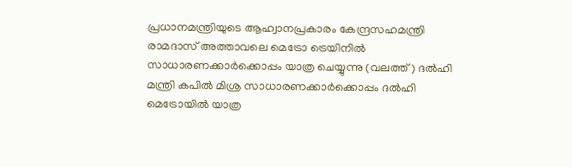പ്രധാനമന്ത്രിയുടെ ആഹ്വാനപ്രകാരം കേന്ദ്രസഹമന്ത്രി രാമദാസ് അത്താവലെ മെട്രോ ട്രെയിനില്‍ സാധാരണക്കാര്‍ക്കൊപ്പം യാത്ര ചെയ്യുന്നു (വലത്ത്) ദല്‍ഹി മന്ത്രി കപില്‍ മിശ്ര സാധാരണക്കാര്‍ക്കൊപ്പം ദല്‍ഹി മെട്രോയില്‍ യാത്ര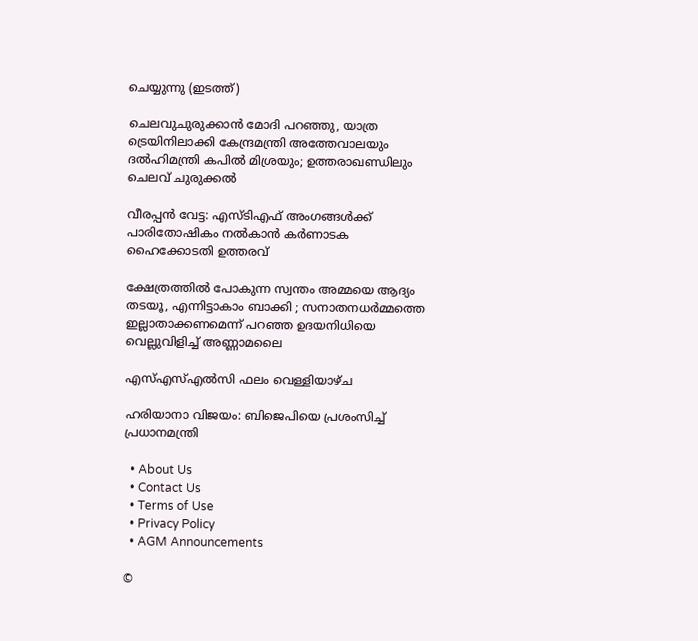ചെയ്യുന്നു (ഇടത്ത്)

ചെലവുചുരുക്കാന്‍ മോദി പറഞ്ഞു, യാത്ര ട്രെയിനിലാക്കി കേന്ദ്രമന്ത്രി അത്തേവാലയും ദല്‍ഹിമന്ത്രി കപില്‍ മിശ്രയും; ഉത്തരാഖണ്ഡിലും ചെലവ് ചുരുക്കല്‍

വീരപ്പൻ വേട്ട: എസ്ടിഎഫ് അംഗങ്ങൾക്ക് പാരിതോഷികം നൽകാൻ കർണാടക ഹൈക്കോടതി ഉത്തരവ്

ക്ഷേത്രത്തിൽ പോകുന്ന സ്വന്തം അമ്മയെ ആദ്യം തടയൂ, എന്നിട്ടാകാം ബാക്കി ; സനാതനധർമ്മത്തെ ഇല്ലാതാക്കണമെന്ന് പറഞ്ഞ ഉദയനിധിയെ വെല്ലുവിളിച്ച് അണ്ണാമലൈ

എസ്എസ്എൽസി ഫലം വെള്ളിയാഴ്ച

ഹരിയാനാ വിജയം: ബിജെപിയെ പ്രശംസിച്ച് പ്രധാനമന്ത്രി

  • About Us
  • Contact Us
  • Terms of Use
  • Privacy Policy
  • AGM Announcements

©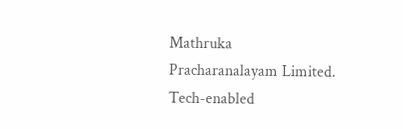Mathruka Pracharanalayam Limited.
Tech-enabled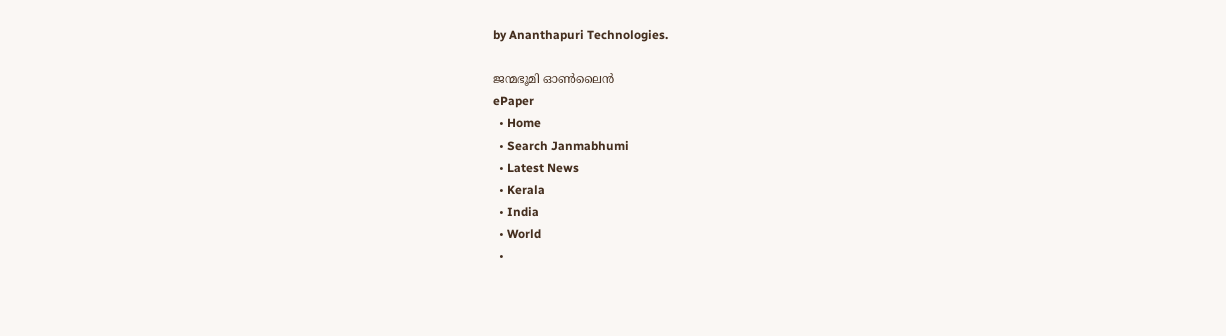by Ananthapuri Technologies.

ജന്മഭൂമി ഓണ്‍ലൈന്‍
ePaper
  • Home
  • Search Janmabhumi
  • Latest News
  • Kerala
  • India
  • World
  •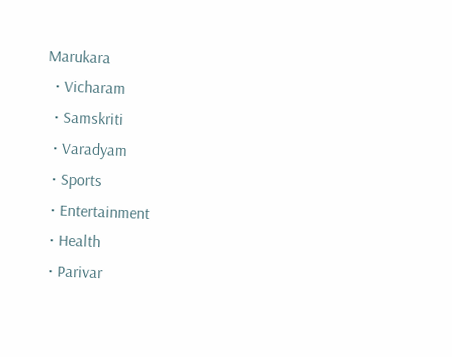Marukara
  • Vicharam
  • Samskriti
  • Varadyam
  • Sports
  • Entertainment
  • Health
  • Parivar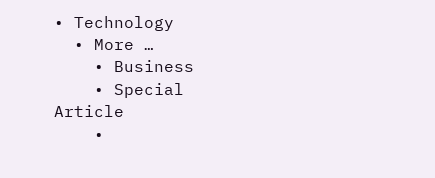• Technology
  • More …
    • Business
    • Special Article
    •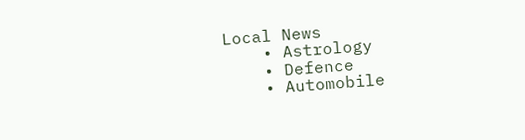Local News
    • Astrology
    • Defence
    • Automobile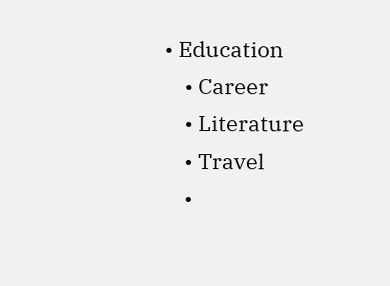• Education
    • Career
    • Literature
    • Travel
    •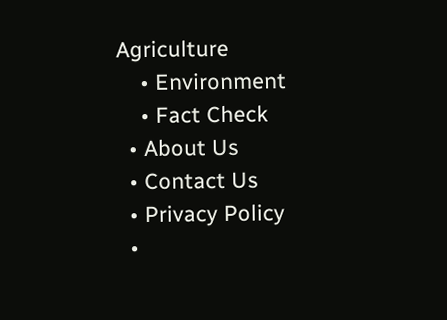Agriculture
    • Environment
    • Fact Check
  • About Us
  • Contact Us
  • Privacy Policy
  •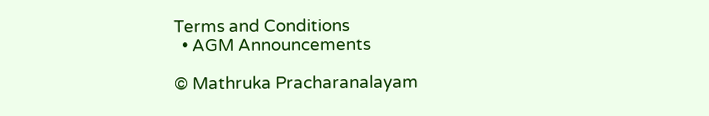Terms and Conditions
  • AGM Announcements

© Mathruka Pracharanalayam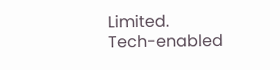Limited.
Tech-enabled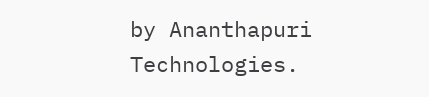by Ananthapuri Technologies.